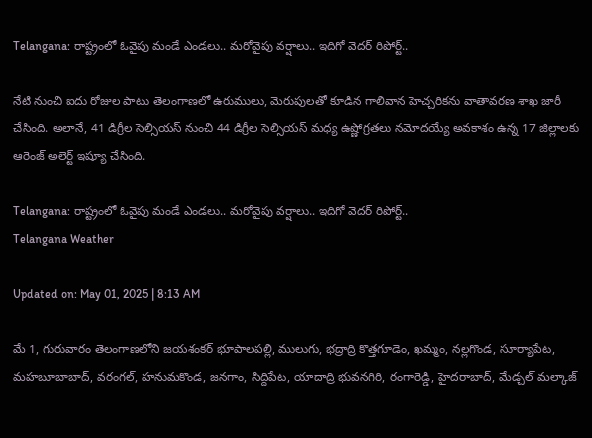Telangana: రాష్ట్రంలో ఓవైపు మండే ఎండలు.. మరోవైపు వర్షాలు.. ఇదిగో వెదర్ రిపోర్ట్..

నేటి నుంచి ఐదు రోజుల పాటు తెలంగాణలో ఉరుములు, మెరుపులతో కూడిన గాలివాన హెచ్చరికను వాతావరణ శాఖ జారీ చేసింది. అలానే, 41 డిగ్రీల సెల్సియస్ నుంచి 44 డిగ్రీల సెల్సియస్ మధ్య ఉష్ణోగ్రతలు నమోదయ్యే అవకాశం ఉన్న 17 జిల్లాలకు ఆరెంజ్ అలెర్ట్ ఇష్యూ చేసింది.

Telangana: రాష్ట్రంలో ఓవైపు మండే ఎండలు.. మరోవైపు వర్షాలు.. ఇదిగో వెదర్ రిపోర్ట్..
Telangana Weather

Updated on: May 01, 2025 | 8:13 AM

మే 1, గురువారం తెలంగాణలోని జయశంకర్ భూపాలపల్లి, ములుగు, భద్రాద్రి కొత్తగూడెం, ఖమ్మం, నల్లగొండ, సూర్యాపేట, మహబూబాబాద్, వరంగల్, హనుమకొండ, జనగాం, సిద్దిపేట, యాదాద్రి భువనగిరి, రంగారెడ్డి, హైదరాబాద్, మేడ్చల్ మల్కాజ్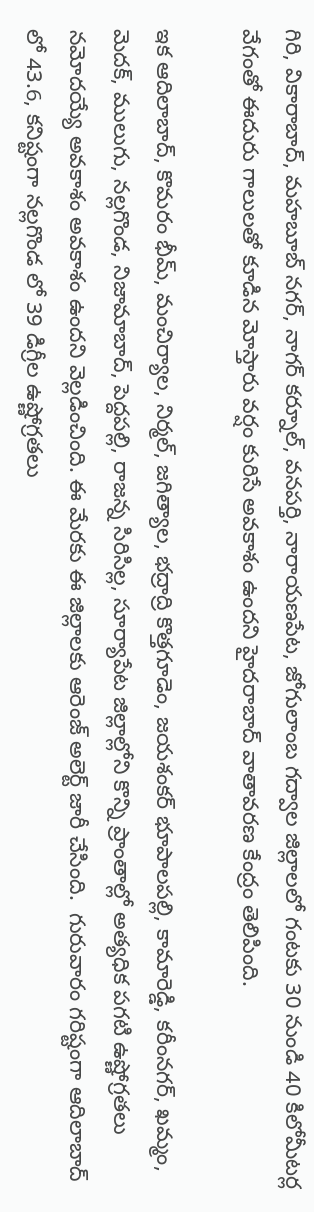గిరి, వికారాబాద్, మహబూబ్ నగర్, నాగర్ కర్నూల్, వనపర్తి, నారాయణపేట, జోగులాంబ గద్వాల జిల్లాలలో గంటకు 30 నుండి 40 కిలోమీటర్ల వేగంతో ఈదురు గాలులతో కూడిన మోస్తారు వర్షం కురిసే అవకాశం ఉందని హైదరాబాద్ వాతావరణ కేంద్రం తెలిపింది.

ఇక ఆదిలాబాద్, కొమరం భీమ్, మంచిర్యాల, నిర్మల్, జగిత్యాల, భద్రాద్రి కొత్తగూడెం, జయశంకర్ భూపాలపల్లి, కామారెడ్డి, కరీంనగర్, ఖమ్మం, మెదక్, ములుగు, నల్లగొండ, నిజామాబాద్, పెద్దపల్లి, రాజన్న సిరిసిల్ల, సూర్యాపేట జిల్లాల్లోని కొన్ని ప్రాంతాల్లో అత్యధిక పగటి ఉష్ణోగ్రతలు నమోదయ్యే అవకాశం అవకాశం ఉందని వెల్లడించింది. ఈ మేరకు ఈ జిల్లాలకు ఆరెంజ్ అలెర్ట్ జారీ చేసింది.  గురువారం గరిష్టంగా ఆదిలాబాద్ లో 43.6, కనిష్టంగా నల్లగొండ లో 39 డిగ్రీల ఉష్ణోగ్రతలు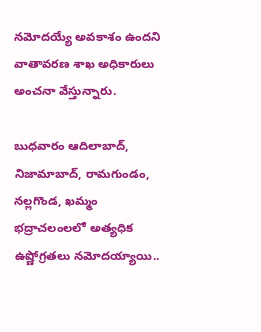నమోదయ్యే అవకాశం ఉందని వాతావరణ శాఖ అధికారులు అంచనా వేస్తున్నారు.

బుధవారం ఆదిలాబాద్, నిజామాబాద్, రామగుండం, నల్లగొండ, ఖమ్మం భద్రాచలంలలో అత్యధిక ఉష్ణోగ్రతలు నమోదయ్యాయి..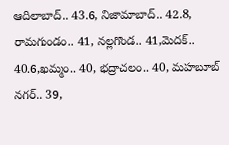ఆదిలాబాద్.. 43.6, నిజామాబాద్.. 42.8, రామగుండం.. 41, నల్లగొండ.. 41,మెదక్.. 40.6,ఖమ్మం.. 40, భద్రాచలం.. 40, మహబూబ్ నగర్.. 39,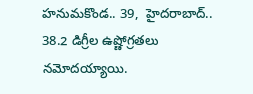హనుమకొండ.. 39,  హైదరాబాద్.. 38.2 డిగ్రీల ఉష్ణోగ్రతలు నమోదయ్యాయి.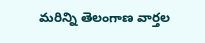మరిన్ని తెలంగాణ వార్తల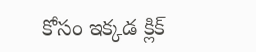కోసం ఇక్కడ క్లిక్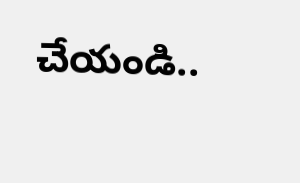చేయండి..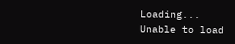Loading...
Unable to load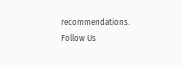recommendations.
Follow Us